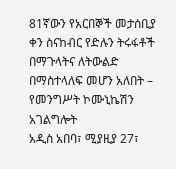81ኛውን የአርበኞች መታሰቢያ ቀን ስናከብር የድሉን ትሩፋቶች በማጉላትና ለትውልድ በማስተላለፍ መሆን አለበት – የመንግሥት ኮሙኒኬሽን አገልግሎት
አዲስ አበባ፣ ሚያዚያ 27፣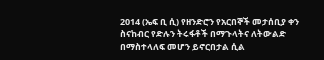2014 (ኤፍ ቢ ሲ) የዘንድሮን የአርበኞች መታሰቢያ ቀን ስናከብር የድሉን ትሩፋቶች በማጉላትና ለትውልድ በማስተላለፍ መሆን ይኖርበታል ሲል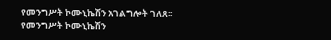የመንግሥት ኮሙኒኬሽን አገልግሎት ገለጸ፡፡
የመንግሥት ኮሙኒኬሽን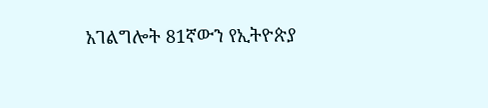አገልግሎት 81ኛውን የኢትዮጵያ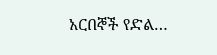አርበኞች የድል…